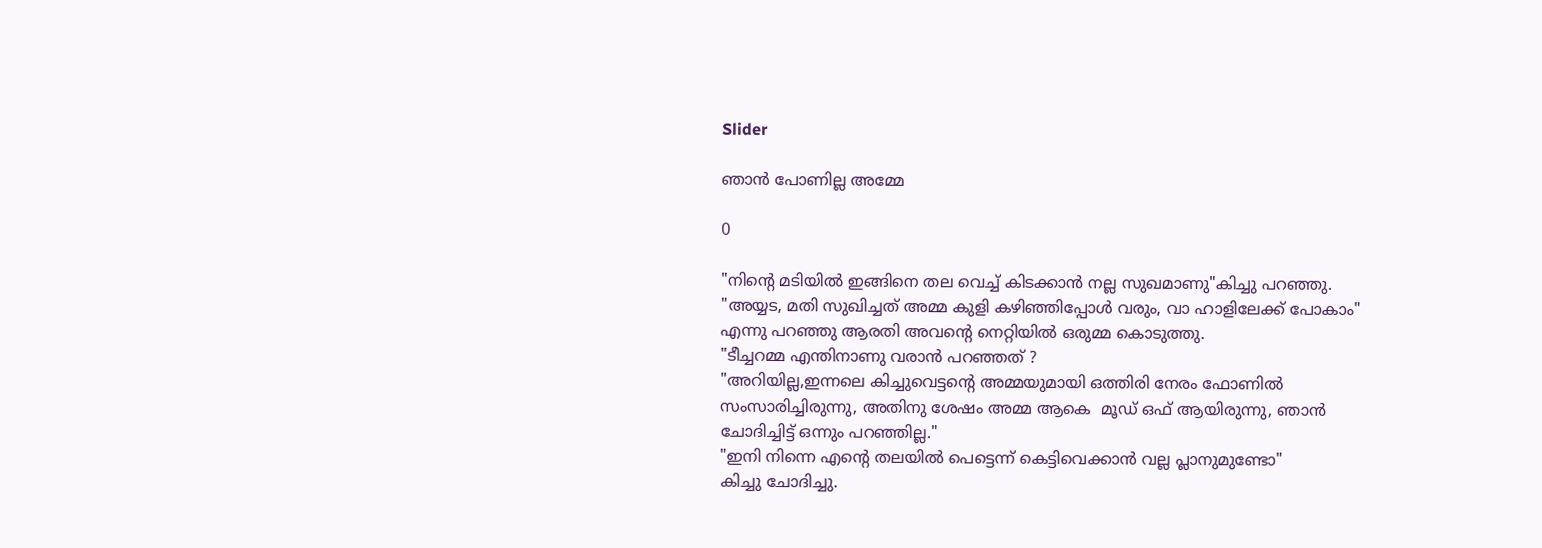Slider

ഞാൻ പോണില്ല അമ്മേ

0

"നിന്റെ മടിയിൽ ഇങ്ങിനെ തല വെച്ച്‌ കിടക്കാൻ നല്ല സുഖമാണു"കിച്ചു പറഞ്ഞു.
"അയ്യട, മതി സുഖിച്ചത്‌ അമ്മ കുളി കഴിഞ്ഞിപ്പോൾ വരും, വാ ഹാളിലേക്ക്‌ പോകാം"
എന്നു പറഞ്ഞു ആരതി അവന്റെ നെറ്റിയിൽ ഒരുമ്മ കൊടുത്തു.
"ടീച്ചറമ്മ എന്തിനാണു വരാൻ പറഞ്ഞത്‌ ?
"അറിയില്ല,ഇന്നലെ കിച്ചുവെട്ടന്റെ അമ്മയുമായി ഒത്തിരി നേരം ഫോണിൽ സംസാരിച്ചിരുന്നു, അതിനു ശേഷം അമ്മ ആകെ  മൂഡ്‌ ഒഫ്‌ ആയിരുന്നു, ഞാൻ
ചോദിച്ചിട്ട്‌ ഒന്നും പറഞ്ഞില്ല."
"ഇനി നിന്നെ എന്റെ തലയിൽ പെട്ടെന്ന് കെട്ടിവെക്കാൻ വല്ല പ്ലാനുമുണ്ടോ"
കിച്ചു ചോദിച്ചു.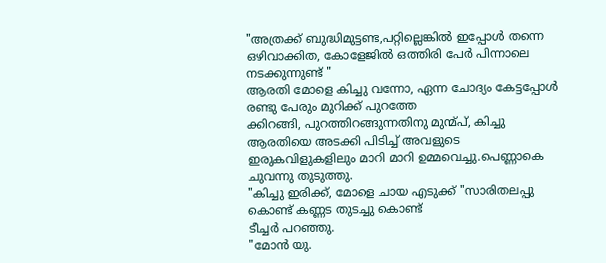"അത്രക്ക്‌ ബുദ്ധിമുട്ടണ്ട,പറ്റില്ലെങ്കിൽ ഇപ്പോൾ തന്നെ ഒഴിവാക്കിത, കോളേജിൽ ഒത്തിരി പേർ പിന്നാലെ നടക്കുന്നുണ്ട്‌ "
ആരതി മോളെ കിച്ചു വന്നോ, ഏന്ന ചോദ്യം കേട്ടപ്പോൾ രണ്ടു പേരും മുറിക്ക്‌ പുറത്തേ
ക്കിറങ്ങി, പുറത്തിറങ്ങുന്നതിനു മുന്മ്പ്‌, കിച്ചു ആരതിയെ അടക്കി പിടിച്ച്‌ അവളുടെ ഇരുകവിളുകളിലും മാറി മാറി ഉമ്മവെച്ചു.പെണ്ണാകെ ചുവന്നു തുടുത്തു.
"കിച്ചു ഇരിക്ക്‌, മോളെ ചായ എടുക്ക്‌ "സാരിതലപ്പു കൊണ്ട്‌ കണ്ണട തുടച്ചു കൊണ്ട്‌
ടീച്ചർ പറഞ്ഞു.
"മോൻ യു.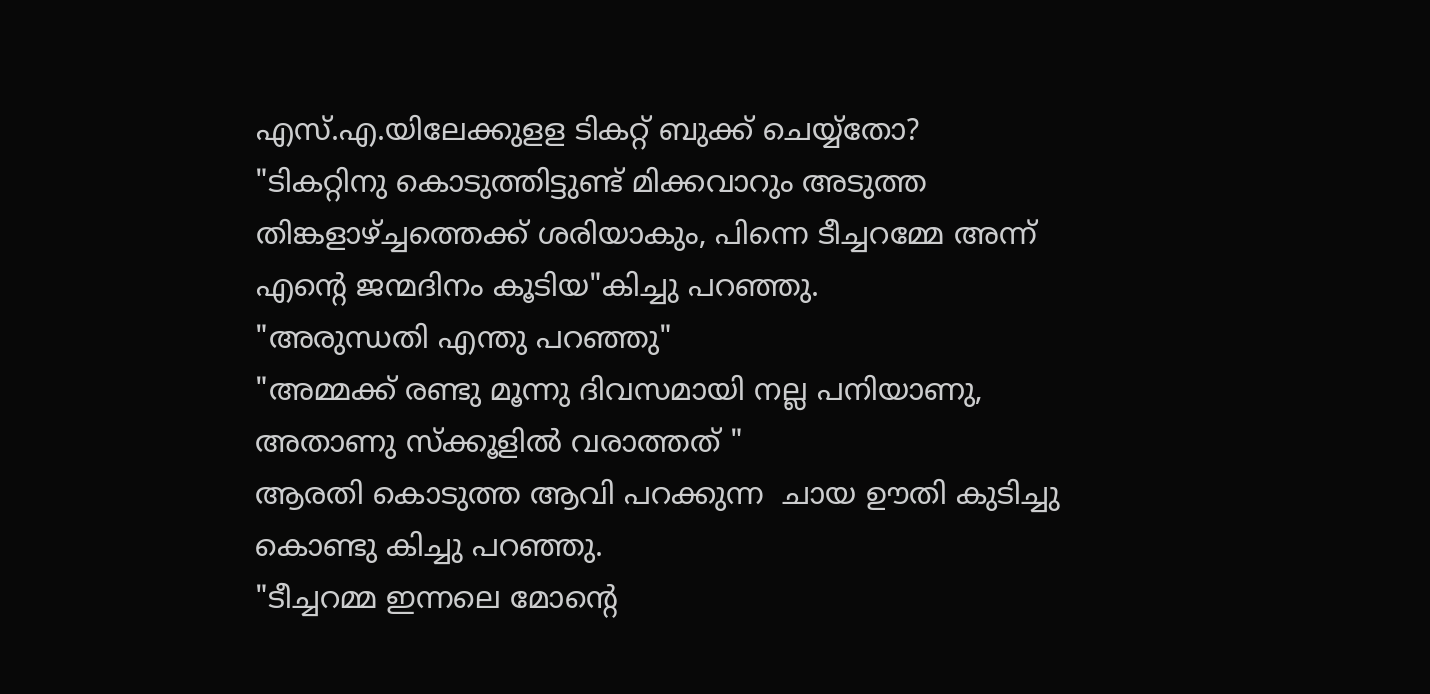എസ്‌.എ.യിലേക്കുളള ടികറ്റ്‌ ബുക്ക്‌ ചെയ്യ്തോ?
"ടികറ്റിനു കൊടുത്തിട്ടുണ്ട്‌ മിക്കവാറും അടുത്ത തിങ്കളാഴ്‌ച്ചത്തെക്ക്‌ ശരിയാകും, പിന്നെ ടീച്ചറമ്മേ അന്ന് എന്റെ ജന്മദിനം കൂടിയ"കിച്ചു പറഞ്ഞു.
"അരുന്ധതി എന്തു പറഞ്ഞു"
"അമ്മക്ക്‌ രണ്ടു മൂന്നു ദിവസമായി നല്ല പനിയാണു, അതാണു സ്ക്കൂളിൽ വരാത്തത്‌ "
ആരതി കൊടുത്ത ആവി പറക്കുന്ന  ചായ ഊതി കുടിച്ചു കൊണ്ടു കിച്ചു പറഞ്ഞു.
"ടീച്ചറമ്മ ഇന്നലെ മോന്റെ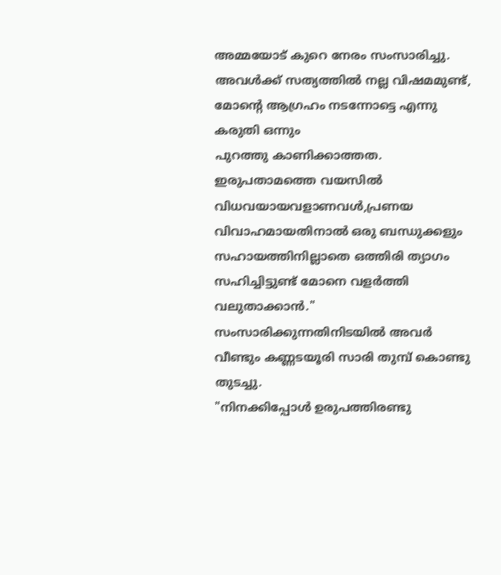അമ്മയോട്‌ കുറെ നേരം സംസാരിച്ചു. അവൾക്ക്‌ സത്യത്തിൽ നല്ല വിഷമമുണ്ട്‌, മോന്റെ ആഗ്രഹം നടന്നോട്ടെ എന്നു കരുതി ഒന്നും
പുറത്തു കാണിക്കാത്തത.
ഇരുപതാമത്തെ വയസിൽ വിധവയായവളാണവൾ,പ്രണയ
വിവാഹമായതിനാൽ ഒരു ബന്ധുക്കളും സഹായത്തിനില്ലാതെ ഒത്തിരി ത്യാഗം സഹിച്ചിട്ടുണ്ട്‌ മോനെ വളർത്തി വലുതാക്കാൻ."
സംസാരിക്കുന്നതിനിടയിൽ അവർ വീണ്ടും കണ്ണടയൂരി സാരി തുമ്പ്‌ കൊണ്ടു തുടച്ചു.
"നിനക്കിപ്പോൾ ഉരുപത്തിരണ്ടു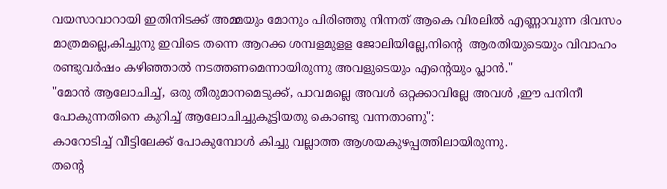വയസാവാറായി ഇതിനിടക്ക്‌ അമ്മയും മോനും പിരിഞ്ഞു നിന്നത്‌ ആകെ വിരലിൽ എണ്ണാവുന്ന ദിവസം മാത്രമല്ലെ,കിച്ചുനു ഇവിടെ തന്നെ ആറക്ക ശമ്പളമുളള ജോലിയില്ലേ,നിന്റെ  ആരതിയുടെയും വിവാഹം
രണ്ടുവർഷം കഴിഞ്ഞാൽ നടത്തണമെന്നായിരുന്നു അവളുടെയും എന്റെയും പ്ലാൻ."
"മോൻ ആലോചിച്ച്‌, ഒരു തീരുമാനമെടുക്ക്‌, പാവമല്ലെ അവൾ ഒറ്റക്കാവില്ലേ അവൾ ,ഈ പനിനീ പോകുന്നതിനെ കുറിച്ച്‌ ആലോചിച്ചുകൂട്ടിയതു കൊണ്ടു വന്നതാണു":
കാറോടിച്ച്‌ വീട്ടിലേക്ക്‌ പോകുമ്പോൾ കിച്ചു വല്ലാത്ത ആശയകുഴപ്പത്തിലായിരുന്നു.
തന്റെ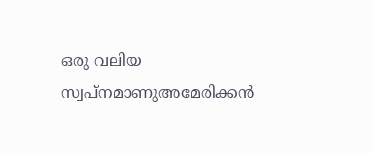ഒരു വലിയ സ്വപ്നമാണുഅമേരിക്കൻ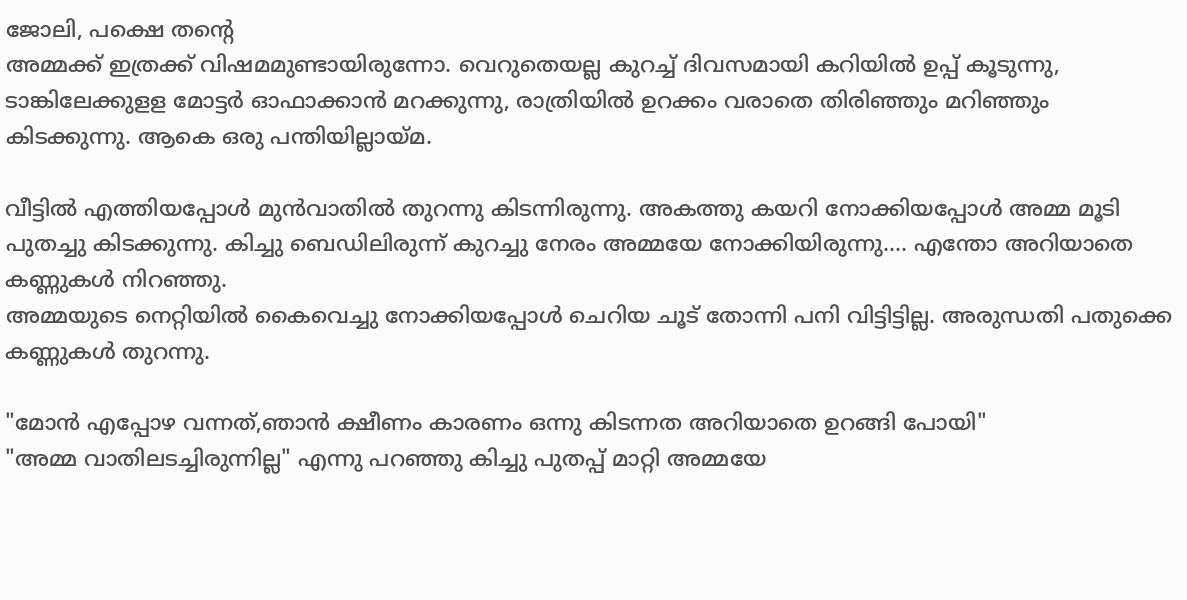ജോലി, പക്ഷെ തന്റെ
അമ്മക്ക്‌ ഇത്രക്ക്‌ വിഷമമുണ്ടായിരുന്നോ. വെറുതെയല്ല കുറച്ച്‌ ദിവസമായി കറിയിൽ ഉപ്പ്‌ കൂടുന്നു, ടാങ്കിലേക്കുളള മോട്ടർ ഓഫാക്കാൻ മറക്കുന്നു, രാത്രിയിൽ ഉറക്കം വരാതെ തിരിഞ്ഞും മറിഞ്ഞും കിടക്കുന്നു. ആകെ ഒരു പന്തിയില്ലായ്മ.

വീട്ടിൽ എത്തിയപ്പോൾ മുൻവാതിൽ തുറന്നു കിടന്നിരുന്നു. അകത്തു കയറി നോക്കിയപ്പോൾ അമ്മ മൂടി പുതച്ചു കിടക്കുന്നു. കിച്ചു ബെഡിലിരുന്ന് കുറച്ചു നേരം അമ്മയേ നോക്കിയിരുന്നു.... എന്തോ അറിയാതെ കണ്ണുകൾ നിറഞ്ഞു.
അമ്മയുടെ നെറ്റിയിൽ കൈവെച്ചു നോക്കിയപ്പോൾ ചെറിയ ചൂട്‌ തോന്നി പനി വിട്ടിട്ടില്ല. അരുന്ധതി പതുക്കെ കണ്ണുകൾ തുറന്നു.

"മോൻ എപ്പോഴ വന്നത്‌,ഞാൻ ക്ഷീണം കാരണം ഒന്നു കിടന്നത അറിയാതെ ഉറങ്ങി പോയി"
"അമ്മ വാതിലടച്ചിരുന്നില്ല" എന്നു പറഞ്ഞു കിച്ചു പുതപ്പ്‌ മാറ്റി അമ്മയേ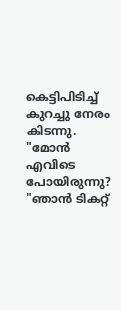കെട്ടിപിടിച്ച്‌
കുറച്ചു നേരം കിടന്നു.
"മോൻ എവിടെ പോയിരുന്നു?
"ഞാൻ ടികറ്റ്‌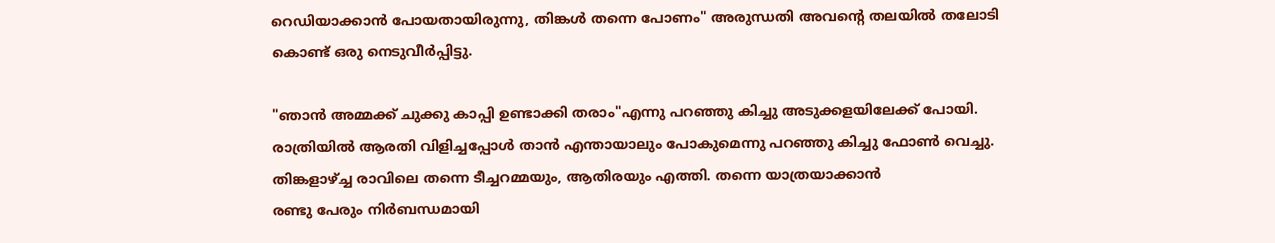റെഡിയാക്കാൻ പോയതായിരുന്നു, തിങ്കൾ തന്നെ പോണം" അരുന്ധതി അവന്റെ തലയിൽ തലോടി കൊണ്ട്‌ ഒരു നെടുവീർപ്പിട്ടു.

"ഞാൻ അമ്മക്ക്‌ ചുക്കു കാപ്പി ഉണ്ടാക്കി തരാം"എന്നു പറഞ്ഞു കിച്ചു അടുക്കളയിലേക്ക്‌ പോയി.
രാത്രിയിൽ ആരതി വിളിച്ചപ്പോൾ താൻ എന്തായാലും പോകുമെന്നു പറഞ്ഞു കിച്ചു ഫോൺ വെച്ചു.
തിങ്കളാഴ്ച്ച രാവിലെ തന്നെ ടീച്ചറമ്മയും, ആതിരയും എത്തി. തന്നെ യാത്രയാക്കാൻ
രണ്ടു പേരും നിർബന്ധമായി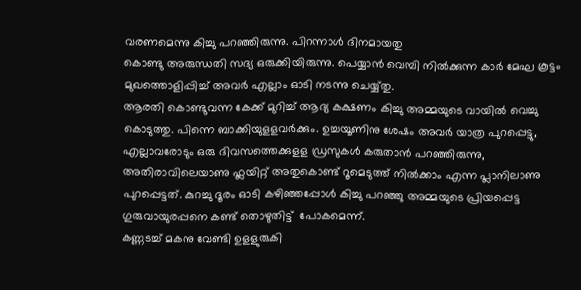വരണമെന്നു കിച്ചു പറഞ്ഞിരുന്നു. പിറന്നാൾ ദിനമായതു
കൊണ്ടു അരുന്ധതി സദ്യ ഒരുക്കിയിരുന്നു. പെയ്യാൻ വെമ്പി നിൽക്കുന്ന കാർ മേഘ കൂട്ടം മുഖത്തൊളിപ്പിച്ച്‌ അവർ എല്ലാം ഓടി നടന്നു ചെയ്യ്തു.
ആരതി കൊണ്ടുവന്ന കേക്ക്‌ മുറിച്ച്‌ ആദ്യ കക്ഷണം കിച്ചു അമ്മയുടെ വായിൽ വെച്ചു കൊടുത്തു. പിന്നെ ബാക്കിയുളളവർക്കും. ഉച്ചയൂണിനു ശേഷം അവർ യാത്ര പുറപ്പെട്ടു, എല്ലാവരോടും ഒരു ദിവസത്തെക്കുളള ഡ്രസുകൾ കരുതാൻ പറഞ്ഞിരുന്നു, അതിരാവിലെയാണു ഫ്ലയിറ്റ്‌ അതുകൊണ്ട്‌ റൂമെടുത്ത്‌ നിൽക്കാം എന്ന പ്ലാനിലാണു പുറപ്പെട്ടത്‌. കുറച്ചു ദൂരം ഓടി കഴിഞ്ഞപ്പോൾ കിച്ചു പറഞ്ഞു അമ്മയുടെ പ്രിയപ്പെട്ട ഗുരുവായുരപ്പനെ കണ്ട്‌ തൊഴുതിട്ട്‌  പോകമെന്ന്.
കണ്ണടച്ച്‌ മകനു വേണ്ടി ഉളളുരുകി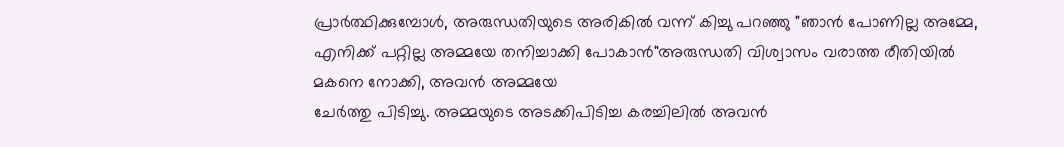പ്രാർത്ഥിക്കുമ്പോൾ, അരുന്ധതിയുടെ അരികിൽ വന്ന് കിച്ചു പറഞ്ഞു "ഞാൻ പോണില്ല അമ്മേ, എനിക്ക്‌ പറ്റില്ല അമ്മയേ തനിച്ചാക്കി പോകാൻ"അരുന്ധതി വിശ്വാസം വരാത്ത രീതിയിൽ മകനെ നോക്കി, അവൻ അമ്മയേ
ചേർത്തു പിടിച്ചു. അമ്മയുടെ അടക്കിപിടിച്ച കരച്ചിലിൽ അവൻ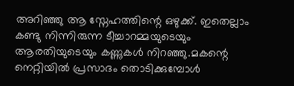അറിഞ്ഞു ആ സ്നേഹത്തിന്റെ ഒഴുക്ക്‌. ഇതെല്ലാം കണ്ടു നിന്നിരുന്ന ടീച്ചാറമ്മയുടെയും ആരതിയുടെയും കണ്ണുകൾ നിറഞ്ഞു.മകന്റെ നെറ്റിയിൽ പ്രസാദം തൊടിക്കുമ്പോൾ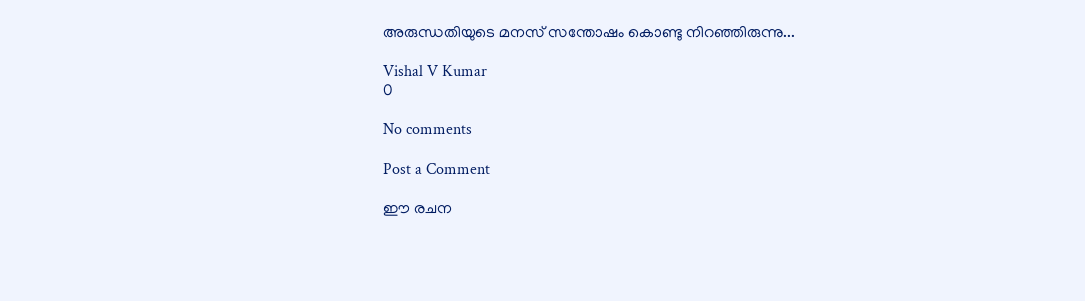അരുന്ധതിയുടെ മനസ്‌ സന്തോഷം കൊണ്ടു നിറഞ്ഞിരുന്നു...

Vishal V Kumar
0

No comments

Post a Comment

ഈ രചന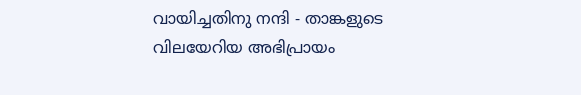വായിച്ചതിനു നന്ദി - താങ്കളുടെ വിലയേറിയ അഭിപ്രായം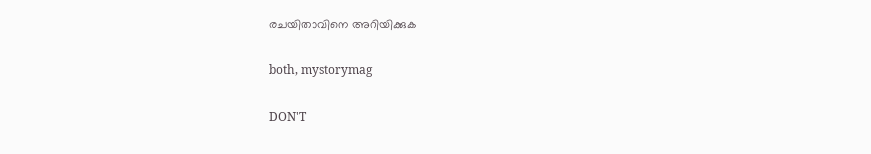രചയിതാവിനെ അറിയിക്കുക

both, mystorymag

DON'T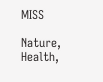MISS

Nature, Health,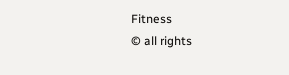Fitness
© all rights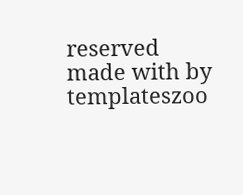reserved
made with by templateszoo